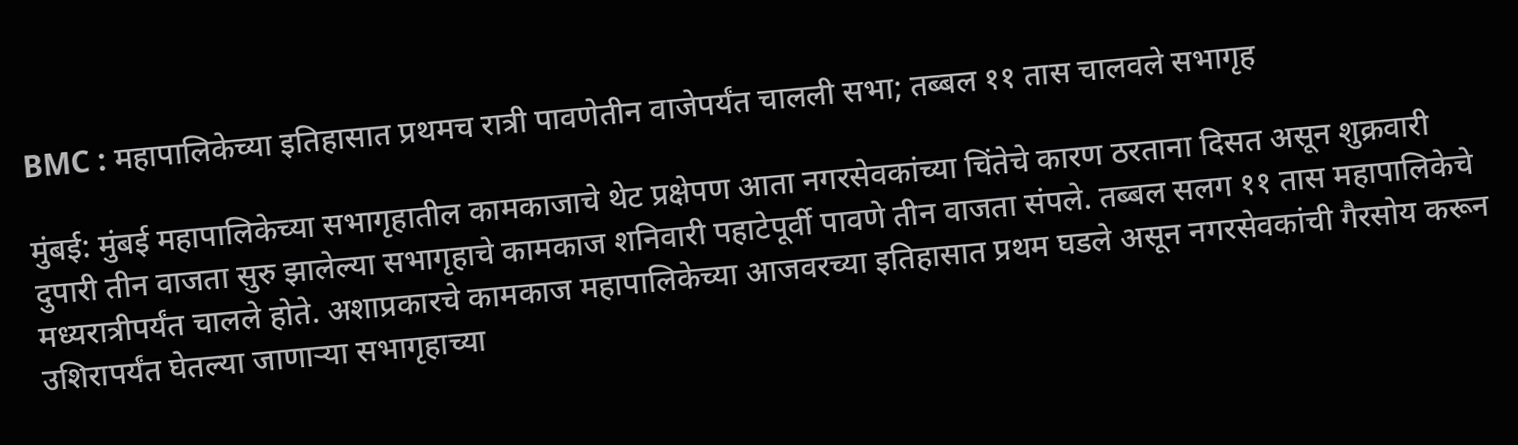BMC : महापालिकेच्या इतिहासात प्रथमच रात्री पावणेतीन वाजेपर्यंत चालली सभा; तब्बल ११ तास चालवले सभागृह

मुंबई: मुंबई महापालिकेच्या सभागृहातील कामकाजाचे थेट प्रक्षेपण आता नगरसेवकांच्या चिंतेचे कारण ठरताना दिसत असून शुक्रवारी दुपारी तीन वाजता सुरु झालेल्या सभागृहाचे कामकाज शनिवारी पहाटेपूर्वी पावणे तीन वाजता संपले. तब्बल सलग ११ तास महापालिकेचे मध्यरात्रीपर्यंत चालले होते. अशाप्रकारचे कामकाज महापालिकेच्या आजवरच्या इतिहासात प्रथम घडले असून नगरसेवकांची गैरसोय करून उशिरापर्यंत घेतल्या जाणाऱ्या सभागृहाच्या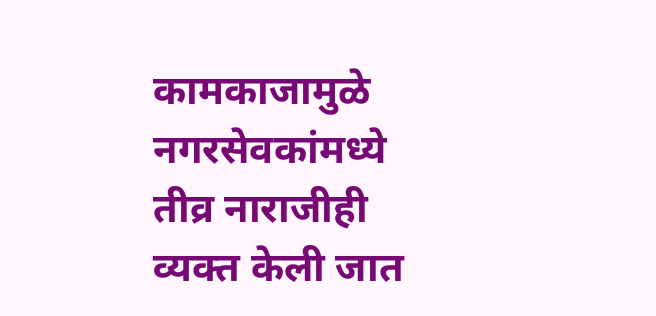कामकाजामुळे नगरसेवकांमध्ये तीव्र नाराजीही व्यक्त केली जात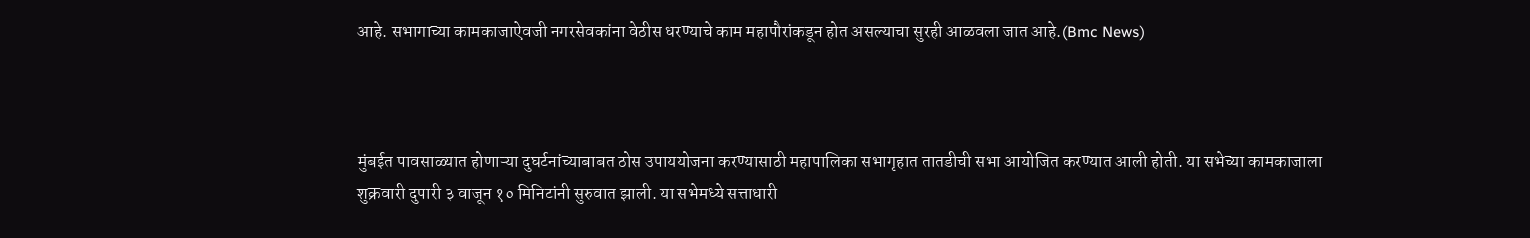आहे. सभागाच्या कामकाजाऐवजी नगरसेवकांना वेठीस धरण्याचे काम महापौरांकडून होत असल्याचा सुरही आळवला जात आहे.(Bmc News)



मुंबईत पावसाळ्यात होणाऱ्या दुघर्टनांच्याबाबत ठोस उपाययोजना करण्यासाठी महापालिका सभागृहात तातडीची सभा आयोजित करण्यात आली होती. या सभेच्या कामकाजाला शुक्रवारी दुपारी ३ वाजून १० मिनिटांनी सुरुवात झाली. या सभेमध्ये सत्ताधारी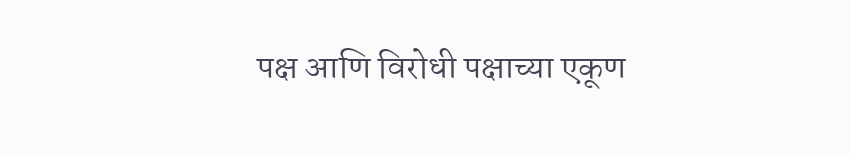पक्ष आणि विरोधी पक्षाच्या एकूण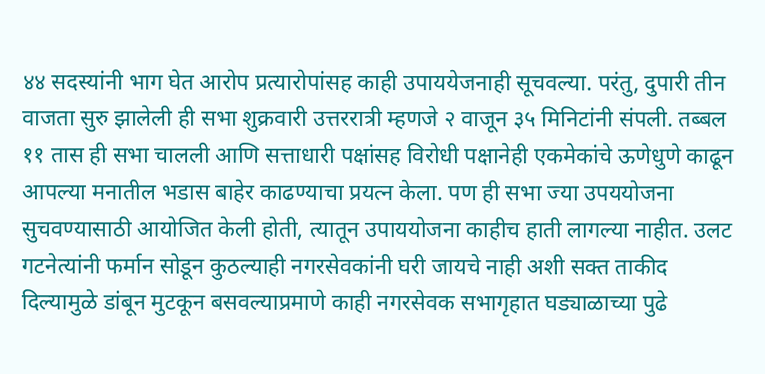४४ सदस्यांनी भाग घेत आरोप प्रत्यारोपांसह काही उपाययेजनाही सूचवल्या. परंतु, दुपारी तीन वाजता सुरु झालेली ही सभा शुक्रवारी उत्तररात्री म्हणजे २ वाजून ३५ मिनिटांनी संपली. तब्बल ११ तास ही सभा चालली आणि सत्ताधारी पक्षांसह विरोधी पक्षानेही एकमेकांचे ऊणेधुणे काढून आपल्या मनातील भडास बाहेर काढण्याचा प्रयत्न केला. पण ही सभा ज्या उपययोजना सुचवण्यासाठी आयोजित केली होती, त्यातून उपाययोजना काहीच हाती लागल्या नाहीत. उलट गटनेत्यांनी फर्मान सोडून कुठल्याही नगरसेवकांनी घरी जायचे नाही अशी सक्त ताकीद दिल्यामुळे डांबून मुटकून बसवल्याप्रमाणे काही नगरसेवक सभागृहात घड्याळाच्या पुढे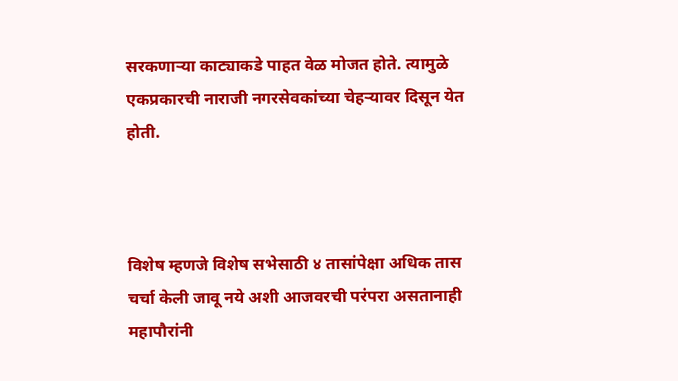सरकणाऱ्या काट्याकडे पाहत वेळ मोजत होते. त्यामुळे एकप्रकारची नाराजी नगरसेवकांच्या चेहऱ्यावर दिसून येत होती.



विशेष म्हणजे विशेष सभेसाठी ४ तासांपेक्षा अधिक तास चर्चा केली जावू नये अशी आजवरची परंपरा असतानाही महापौरांनी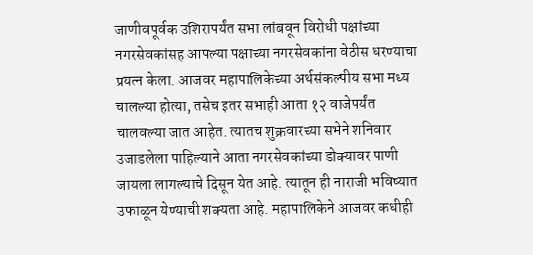जाणीवपूर्वक उशिरापर्यंत सभा लांबवून विरोधी पक्षांच्या नगरसेवकांसह आपल्या पक्षाच्या नगरसेवकांना वेठीस धरण्याचा प्रयत्न केला. आजवर महापालिकेच्या अर्थसंकल्पीय सभा मध्य चालल्या होत्या, तसेच इतर सभाही आता १२ वाजेपर्यंत चालवल्या जात आहेत. त्यातच शुक्रवारच्या सभेने शनिवार उजाडलेला पाहिल्याने आता नगरसेवकांच्या डोक्यावर पाणी जायला लागल्याचे दिसून येत आहे. त्यातून ही नाराजी भविष्यात उफाळून येण्याची शक्यता आहे. महापालिकेने आजवर कधीही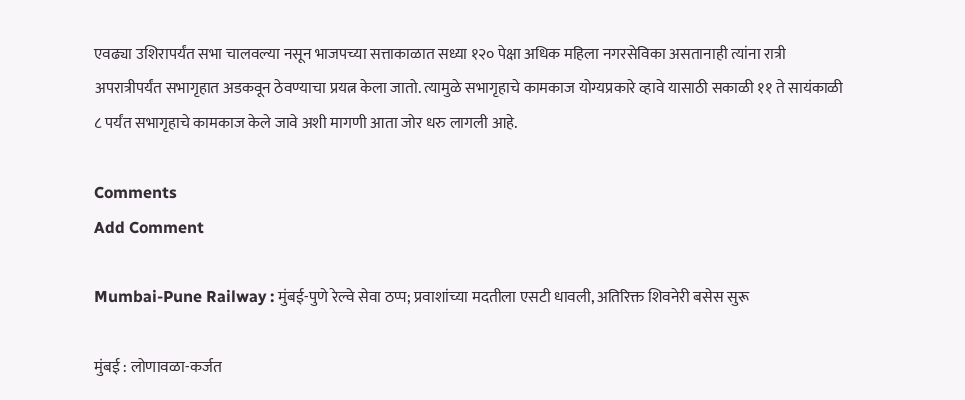एवढ्या उशिरापर्यंत सभा चालवल्या नसून भाजपच्या सत्ताकाळात सध्या १२० पेक्षा अधिक महिला नगरसेविका असतानाही त्यांना रात्री अपरात्रीपर्यंत सभागृहात अडकवून ठेवण्याचा प्रयत्न केला जातो. त्यामुळे सभागृहाचे कामकाज योग्यप्रकारे व्हावे यासाठी सकाळी ११ ते सायंकाळी ८ पर्यंत सभागृहाचे कामकाज केले जावे अशी मागणी आता जोर धरु लागली आहे.

Comments
Add Comment

Mumbai-Pune Railway : मुंबई-पुणे रेल्वे सेवा ठप्प; प्रवाशांच्या मदतीला एसटी धावली, अतिरिक्त शिवनेरी बसेस सुरू

मुंबई : लोणावळा-कर्जत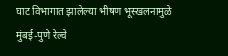घाट विभागात झालेल्या भीषण भूस्खलनामुळे मुंबई-पुणे रेल्वे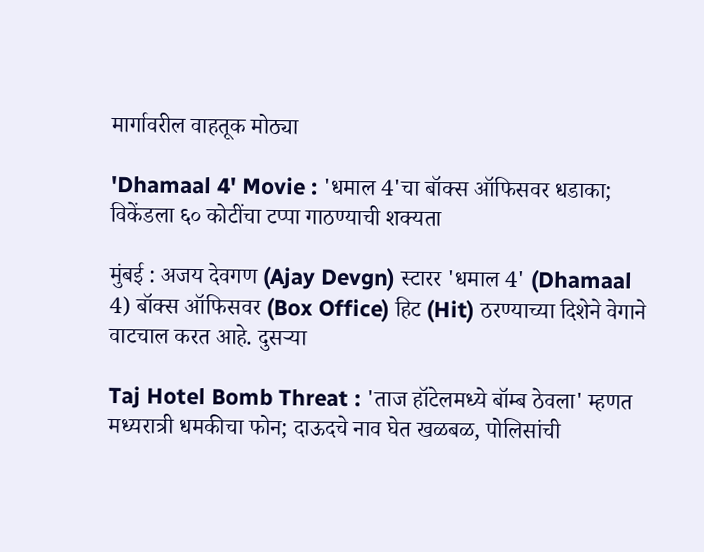मार्गावरील वाहतूक मोठ्या

'Dhamaal 4' Movie : 'धमाल 4'चा बॉक्स ऑफिसवर धडाका; विकेंडला ६० कोटींचा टप्पा गाठण्याची शक्यता

मुंबई : अजय देवगण (Ajay Devgn) स्टारर 'धमाल 4' (Dhamaal 4) बॉक्स ऑफिसवर (Box Office) हिट (Hit) ठरण्याच्या दिशेने वेगाने वाटचाल करत आहे. दुसऱ्या

Taj Hotel Bomb Threat : 'ताज हॉटेलमध्ये बॉम्ब ठेवला' म्हणत मध्यरात्री धमकीचा फोन; दाऊदचे नाव घेत खळबळ, पोलिसांची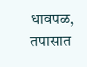धावपळ, तपासात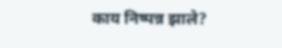काय निष्पन्न झाले?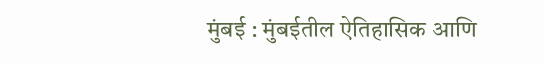मुंबई : मुंबईतील ऐतिहासिक आणि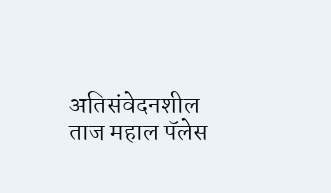अतिसंवेदनशील ताज महाल पॅलेस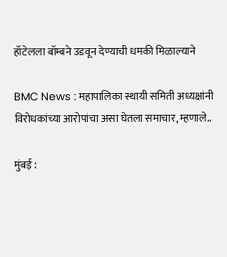हॉटेलला बॉम्बने उडवून देण्याची धमकी मिळाल्याने

BMC News : महापालिका स्थायी समिती अध्यक्षांनी विरोधकांच्या आरोपांचा असा घेतला समाचार, म्हणाले..

मुंबई :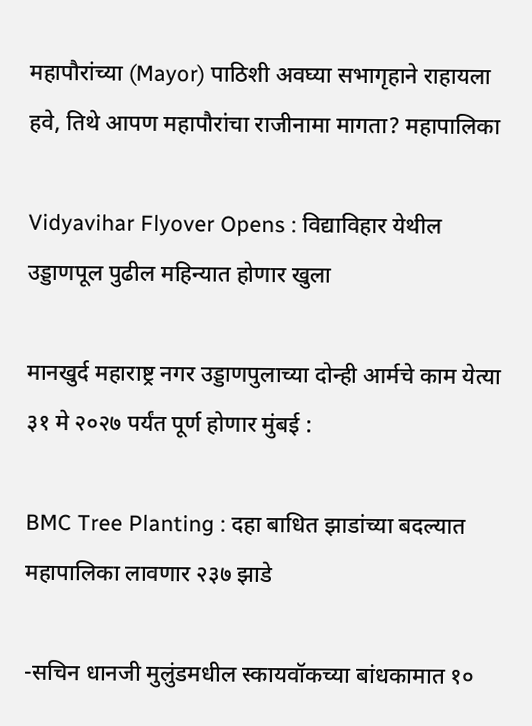महापौरांच्या (Mayor) पाठिशी अवघ्या सभागृहाने राहायला हवे, तिथे आपण महापौरांचा राजीनामा मागता? महापालिका

Vidyavihar Flyover Opens : विद्याविहार येथील उड्डाणपूल पुढील महिन्यात होणार खुला

मानखुर्द महाराष्ट्र नगर उड्डाणपुलाच्या दोन्ही आर्मचे काम येत्या ३१ मे २०२७ पर्यंत पूर्ण होणार मुंबई :

BMC Tree Planting : दहा बाधित झाडांच्या बदल्यात महापालिका लावणार २३७ झाडे

-सचिन धानजी मुलुंडमधील स्कायवॉकच्या बांधकामात १०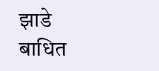झाडे बाधित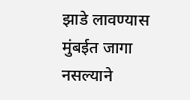झाडे लावण्यास मुंबईत जागा नसल्याने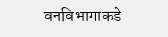वनविभागाकडे